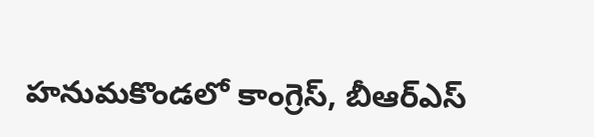హనుమకొండలో కాంగ్రెస్, బీఆర్ఎస్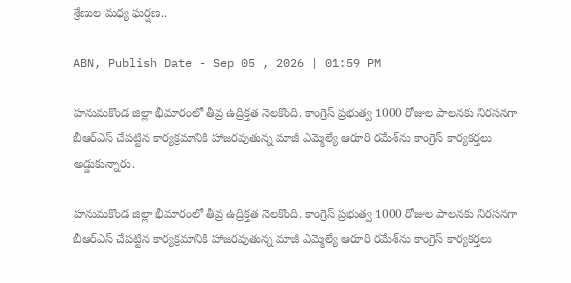శ్రేణుల మధ్య ఘర్షణ..

ABN, Publish Date - Sep 05 , 2026 | 01:59 PM

హనుమకొండ జిల్లా భీమారంలో తీవ్ర ఉద్రిక్తత నెలకొంది. కాంగ్రెస్ ప్రభుత్వ 1000 రోజుల పాలనకు నిరసనగా బీఆర్ఎస్ చేపట్టిన కార్యక్రమానికి హాజరవుతున్న మాజీ ఎమ్మెల్యే ఆరూరి రమేశ్‌ను కాంగ్రెస్ కార్యకర్తలు అడ్డుకున్నారు.

హనుమకొండ జిల్లా భీమారంలో తీవ్ర ఉద్రిక్తత నెలకొంది. కాంగ్రెస్ ప్రభుత్వ 1000 రోజుల పాలనకు నిరసనగా బీఆర్ఎస్ చేపట్టిన కార్యక్రమానికి హాజరవుతున్న మాజీ ఎమ్మెల్యే ఆరూరి రమేశ్‌ను కాంగ్రెస్ కార్యకర్తలు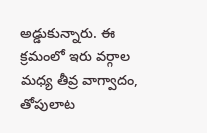అడ్డుకున్నారు. ఈ క్రమంలో ఇరు వర్గాల మధ్య తీవ్ర వాగ్వాదం, తోపులాట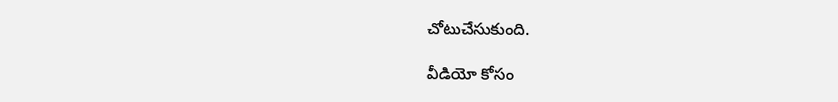చోటుచేసుకుంది.

వీడియో కోసం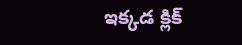ఇక్కడ క్లిక్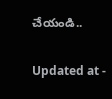చేయండి..

Updated at -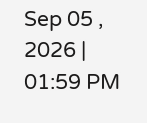Sep 05 , 2026 | 01:59 PM